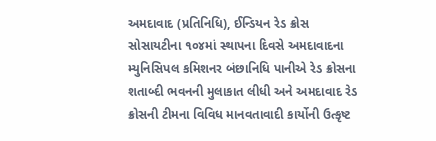અમદાવાદ (પ્રતિનિધિ), ઈન્ડિયન રેડ ક્રોસ સોસાયટીના ૧૦૪માં સ્થાપના દિવસે અમદાવાદના મ્યુનિસિપલ કમિશનર બંછાનિધિ પાનીએ રેડ ક્રોસના શતાબ્દી ભવનની મુલાકાત લીધી અને અમદાવાદ રેડ ક્રોસની ટીમના વિવિધ માનવતાવાદી કાર્યોની ઉત્કૃષ્ટ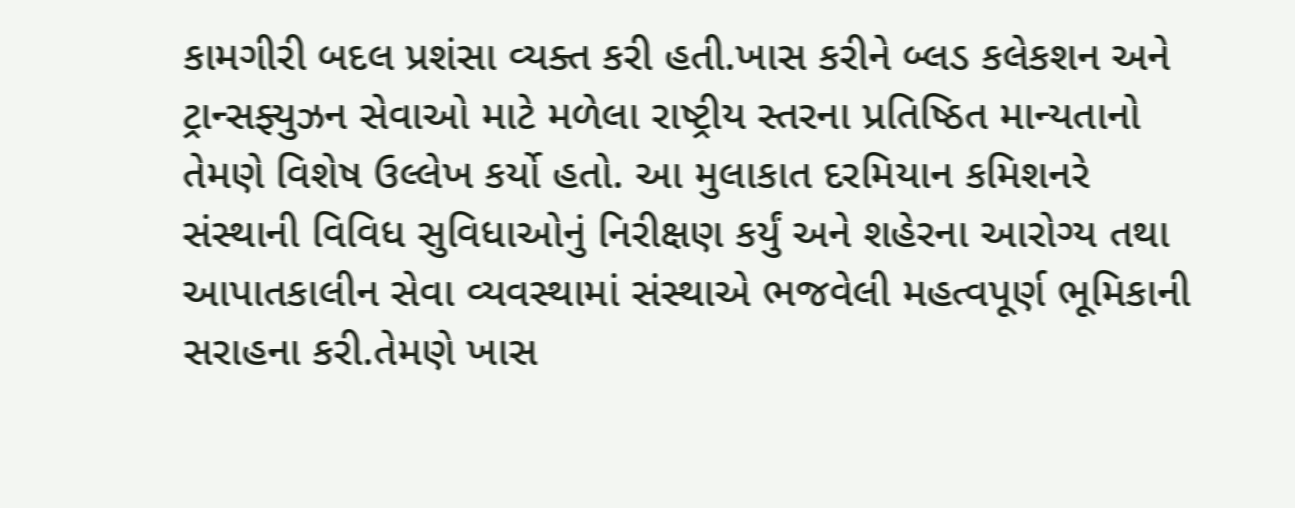કામગીરી બદલ પ્રશંસા વ્યક્ત કરી હતી.ખાસ કરીને બ્લડ કલેકશન અને ટ્રાન્સફ્યુઝન સેવાઓ માટે મળેલા રાષ્ટ્રીય સ્તરના પ્રતિષ્ઠિત માન્યતાનો તેમણે વિશેષ ઉલ્લેખ કર્યો હતો. આ મુલાકાત દરમિયાન કમિશનરે સંસ્થાની વિવિધ સુવિધાઓનું નિરીક્ષણ કર્યું અને શહેરના આરોગ્ય તથા આપાતકાલીન સેવા વ્યવસ્થામાં સંસ્થાએ ભજવેલી મહત્વપૂર્ણ ભૂમિકાની સરાહના કરી.તેમણે ખાસ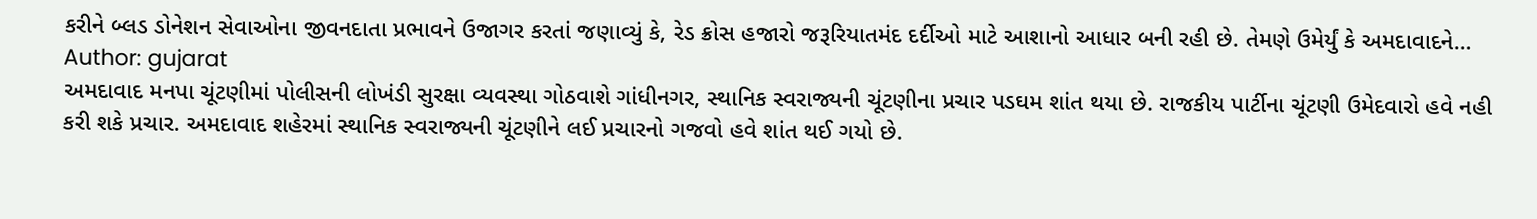કરીને બ્લડ ડોનેશન સેવાઓના જીવનદાતા પ્રભાવને ઉજાગર કરતાં જણાવ્યું કે, રેડ ક્રોસ હજારો જરૂરિયાતમંદ દર્દીઓ માટે આશાનો આધાર બની રહી છે. તેમણે ઉમેર્યું કે અમદાવાદને…
Author: gujarat
અમદાવાદ મનપા ચૂંટણીમાં પોલીસની લોખંડી સુરક્ષા વ્યવસ્થા ગોઠવાશે ગાંધીનગર, સ્થાનિક સ્વરાજ્યની ચૂંટણીના પ્રચાર પડઘમ શાંત થયા છે. રાજકીય પાર્ટીના ચૂંટણી ઉમેદવારો હવે નહી કરી શકે પ્રચાર. અમદાવાદ શહેરમાં સ્થાનિક સ્વરાજ્યની ચૂંટણીને લઈ પ્રચારનો ગજવો હવે શાંત થઈ ગયો છે.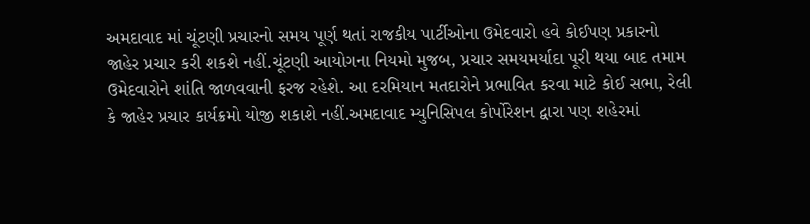અમદાવાદ માં ચૂંટણી પ્રચારનો સમય પૂર્ણ થતાં રાજકીય પાર્ટીઓના ઉમેદવારો હવે કોઈપણ પ્રકારનો જાહેર પ્રચાર કરી શકશે નહીં.ચૂંટણી આયોગના નિયમો મુજબ, પ્રચાર સમયમર્યાદા પૂરી થયા બાદ તમામ ઉમેદવારોને શાંતિ જાળવવાની ફરજ રહેશે. આ દરમિયાન મતદારોને પ્રભાવિત કરવા માટે કોઈ સભા, રેલી કે જાહેર પ્રચાર કાર્યક્રમો યોજી શકાશે નહીં.અમદાવાદ મ્યુનિસિપલ કોર્પોરેશન દ્વારા પણ શહેરમાં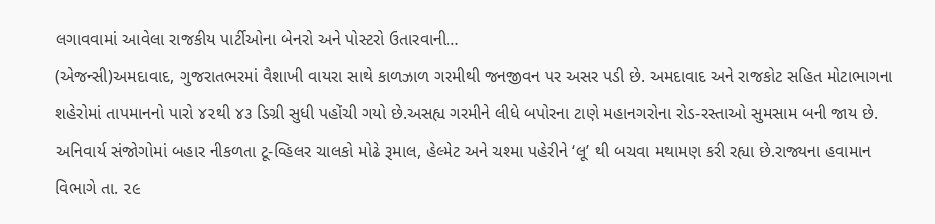લગાવવામાં આવેલા રાજકીય પાર્ટીઓના બેનરો અને પોસ્ટરો ઉતારવાની…
(એજન્સી)અમદાવાદ, ગુજરાતભરમાં વૈશાખી વાયરા સાથે કાળઝાળ ગરમીથી જનજીવન પર અસર પડી છે. અમદાવાદ અને રાજકોટ સહિત મોટાભાગના શહેરોમાં તાપમાનનો પારો ૪૨થી ૪૩ ડિગ્રી સુધી પહોંચી ગયો છે.અસહ્ય ગરમીને લીધે બપોરના ટાણે મહાનગરોના રોડ-રસ્તાઓ સુમસામ બની જાય છે. અનિવાર્ય સંજોગોમાં બહાર નીકળતા ટૂ-વ્હિલર ચાલકો મોઢે રૂમાલ, હેલ્મેટ અને ચશ્મા પહેરીને ‘લૂ’ થી બચવા મથામણ કરી રહ્યા છે.રાજ્યના હવામાન વિભાગે તા. ૨૯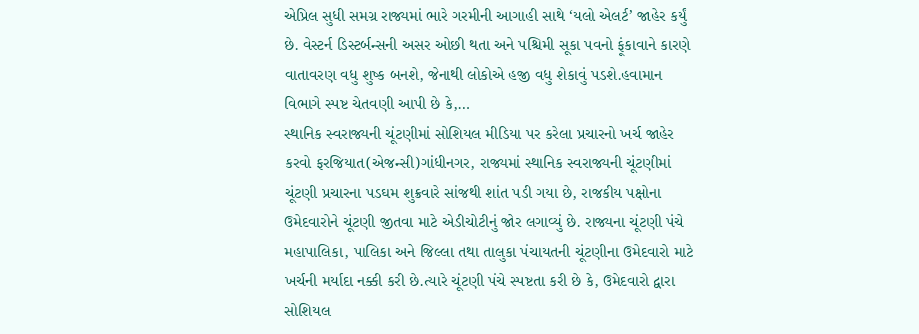એપ્રિલ સુધી સમગ્ર રાજ્યમાં ભારે ગરમીની આગાહી સાથે ‘યલો એલર્ટ’ જાહેર કર્યું છે. વેસ્ટર્ન ડિસ્ટર્બન્સની અસર ઓછી થતા અને પશ્ચિમી સૂકા પવનો ફૂંકાવાને કારણે વાતાવરણ વધુ શુષ્ક બનશે, જેનાથી લોકોએ હજી વધુ શેકાવું પડશે.હવામાન વિભાગે સ્પષ્ટ ચેતવણી આપી છે કે,…
સ્થાનિક સ્વરાજ્યની ચૂંટણીમાં સોશિયલ મીડિયા પર કરેલા પ્રચારનો ખર્ચ જાહેર કરવો ફરજિયાત(એજન્સી)ગાંધીનગર, રાજ્યમાં સ્થાનિક સ્વરાજ્યની ચૂંટણીમાં ચૂંટણી પ્રચારના પડઘમ શુક્રવારે સાંજથી શાંત પડી ગયા છે, રાજકીય પક્ષોના ઉમેદવારોને ચૂંટણી જીતવા માટે એડીચોટીનું જોર લગાવ્યું છે. રાજ્યના ચૂંટણી પંચે મહાપાલિકા, પાલિકા અને જિલ્લા તથા તાલુકા પંચાયતની ચૂંટણીના ઉમેદવારો માટે ખર્ચની મર્યાદા નક્કી કરી છે.ત્યારે ચૂંટણી પંચે સ્પષ્ટતા કરી છે કે, ઉમેદવારો દ્વારા સોશિયલ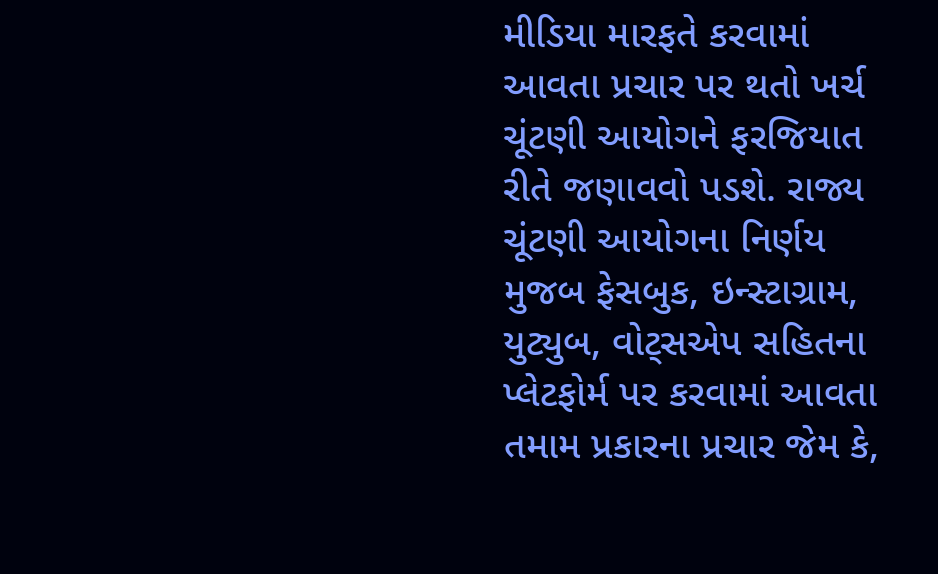મીડિયા મારફતે કરવામાં આવતા પ્રચાર પર થતો ખર્ચ ચૂંટણી આયોગને ફરજિયાત રીતે જણાવવો પડશે. રાજ્ય ચૂંટણી આયોગના નિર્ણય મુજબ ફેસબુક, ઇન્સ્ટાગ્રામ, યુટ્યુબ, વોટ્સએપ સહિતના પ્લેટફોર્મ પર કરવામાં આવતા તમામ પ્રકારના પ્રચાર જેમ કે,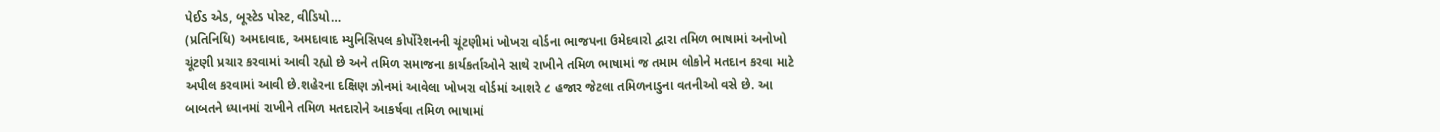પેઈડ એડ, બૂસ્ટેડ પોસ્ટ, વીડિયો…
(પ્રતિનિધિ) અમદાવાદ, અમદાવાદ મ્યુનિસિપલ કોર્પોરેશનની ચૂંટણીમાં ખોખરા વોર્ડના ભાજપના ઉમેદવારો દ્વારા તમિળ ભાષામાં અનોખો ચૂંટણી પ્રચાર કરવામાં આવી રહ્યો છે અને તમિળ સમાજના કાર્યકર્તાઓને સાથે રાખીને તમિળ ભાષામાં જ તમામ લોકોને મતદાન કરવા માટે અપીલ કરવામાં આવી છે.શહેરના દક્ષિણ ઝોનમાં આવેલા ખોખરા વોર્ડમાં આશરે ૮ હજાર જેટલા તમિળનાડુના વતનીઓ વસે છે. આ બાબતને ધ્યાનમાં રાખીને તમિળ મતદારોને આકર્ષવા તમિળ ભાષામાં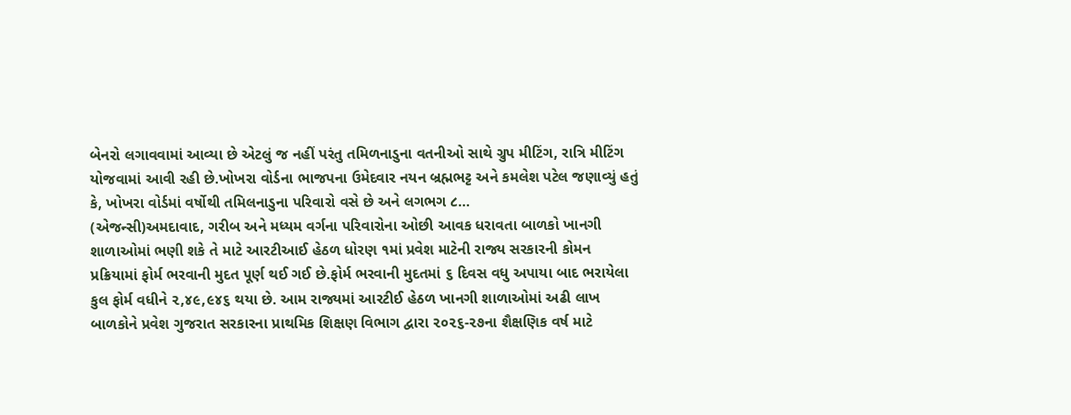બેનરો લગાવવામાં આવ્યા છે એટલું જ નહીં પરંતુ તમિળનાડુના વતનીઓ સાથે ગ્રુપ મીટિંગ, રાત્રિ મીટિંગ યોજવામાં આવી રહી છે.ખોખરા વોર્ડના ભાજપના ઉમેદવાર નયન બ્રહ્મભટ્ટ અને કમલેશ પટેલ જણાવ્યું હતું કે, ખોખરા વોર્ડમાં વર્ષોથી તમિલનાડુના પરિવારો વસે છે અને લગભગ ૮…
(એજન્સી)અમદાવાદ, ગરીબ અને મધ્યમ વર્ગના પરિવારોના ઓછી આવક ધરાવતા બાળકો ખાનગી શાળાઓમાં ભણી શકે તે માટે આરટીઆઈ હેઠળ ધોરણ ૧માં પ્રવેશ માટેની રાજ્ય સરકારની કોમન પ્રક્રિયામાં ફોર્મ ભરવાની મુદત પૂર્ણ થઈ ગઈ છે.ફોર્મ ભરવાની મુદતમાં ૬ દિવસ વધુ અપાયા બાદ ભરાયેલા કુલ ફોર્મ વધીને ૨,૪૯,૯૪૬ થયા છે. આમ રાજ્યમાં આરટીઈ હેઠળ ખાનગી શાળાઓમાં અઢી લાખ બાળકોને પ્રવેશ ગુજરાત સરકારના પ્રાથમિક શિક્ષણ વિભાગ દ્વારા ૨૦૨૬-૨૭ના શૈક્ષણિક વર્ષ માટે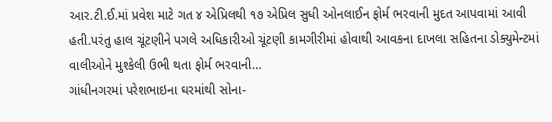આર.ટી.ઈ.માં પ્રવેશ માટે ગત ૪ એપ્રિલથી ૧૭ એપ્રિલ સુધી ઓનલાઈન ફોર્મ ભરવાની મુદત આપવામાં આવી હતી.પરંતુ હાલ ચૂંટણીને પગલે અધિકારીઓ ચૂંટણી કામગીરીમાં હોવાથી આવકના દાખલા સહિતના ડોક્યુમેન્ટમાં વાલીઓને મુશ્કેલી ઉભી થતા ફોર્મ ભરવાની…
ગાંધીનગરમાં પરેશભાઇના ઘરમાંથી સોના-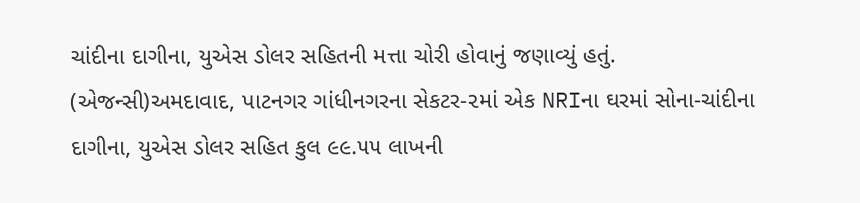ચાંદીના દાગીના, યુએસ ડોલર સહિતની મત્તા ચોરી હોવાનું જણાવ્યું હતું. (એજન્સી)અમદાવાદ, પાટનગર ગાંધીનગરના સેકટર-૨માં એક NRIના ઘરમાં સોના-ચાંદીના દાગીના, યુએસ ડોલર સહિત કુલ ૯૯.૫૫ લાખની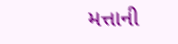મત્તાની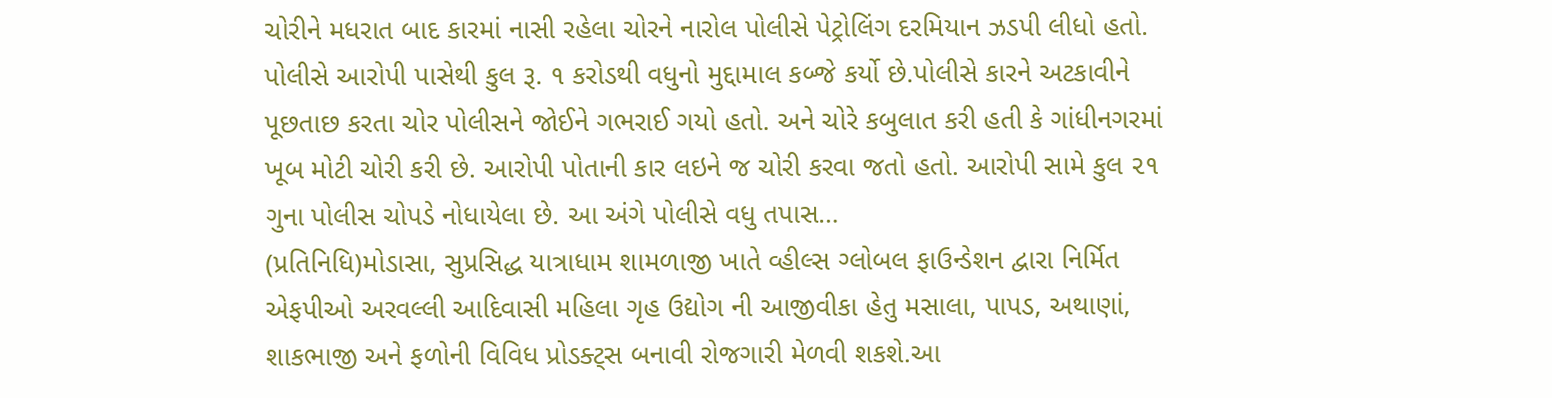ચોરીને મધરાત બાદ કારમાં નાસી રહેલા ચોરને નારોલ પોલીસે પેટ્રોલિંગ દરમિયાન ઝડપી લીધો હતો. પોલીસે આરોપી પાસેથી કુલ રૂ. ૧ કરોડથી વધુનો મુદ્દામાલ કબ્જે કર્યો છે.પોલીસે કારને અટકાવીને પૂછતાછ કરતા ચોર પોલીસને જોઈને ગભરાઈ ગયો હતો. અને ચોરે કબુલાત કરી હતી કે ગાંધીનગરમાં ખૂબ મોટી ચોરી કરી છે. આરોપી પોતાની કાર લઇને જ ચોરી કરવા જતો હતો. આરોપી સામે કુલ ૨૧ ગુના પોલીસ ચોપડે નોધાયેલા છે. આ અંગે પોલીસે વધુ તપાસ…
(પ્રતિનિધિ)મોડાસા, સુપ્રસિદ્ધ યાત્રાધામ શામળાજી ખાતે વ્હીલ્સ ગ્લોબલ ફાઉન્ડેશન દ્વારા નિર્મિત એફપીઓ અરવલ્લી આદિવાસી મહિલા ગૃહ ઉદ્યોગ ની આજીવીકા હેતુ મસાલા, પાપડ, અથાણાં, શાકભાજી અને ફળોની વિવિધ પ્રોડક્ટ્સ બનાવી રોજગારી મેળવી શકશે.આ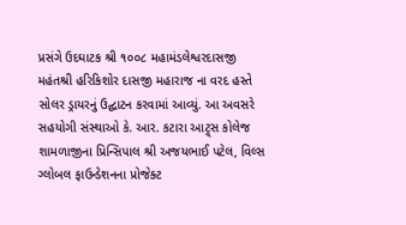પ્રસંગે ઉદઘાટક શ્રી ૧૦૦૮ મહામંડલેશ્વરદાસજી મહંતશ્રી હરિકિશોર દાસજી મહારાજ ના વરદ હસ્તે સોલર ડ્રાયરનું ઉદ્ઘાટન કરવામાં આવ્યું. આ અવસરે સહયોગી સંસ્થાઓ કે. આર. કટારા આટ્ર્સ કોલેજ શામળાજીના પ્રિન્સિપાલ શ્રી અજયભાઈ પટેલ, વિલ્સ ગ્લોબલ ફાઉન્ડેશનના પ્રોજેક્ટ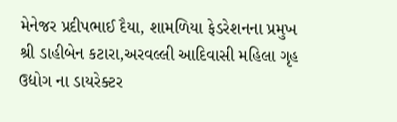મેનેજર પ્રદીપભાઈ દૈયા, શામળિયા ફેડરેશનના પ્રમુખ શ્રી ડાહીબેન કટારા,અરવલ્લી આદિવાસી મહિલા ગૃહ ઉદ્યોગ ના ડાયરેક્ટર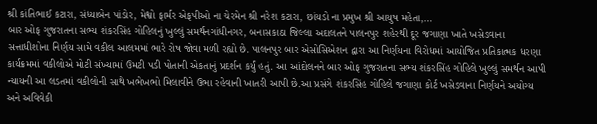શ્રી કાંતિભાઈ કટારા, સંધ્યાબેન પાંડોર, મેશ્વો ફાર્મર એફપીઓ ના ચેરમેન શ્રી નરેશ કટારા, છાંયડો ના પ્રમુખ શ્રી આયુષ મહેતા,…
બાર ઓફ ગુજરાતના સભ્ય શંકરસિંહ ગોહિલનું ખુલ્લું સમર્થનગાંધીનગર, બનાસકાઠા જિલ્લા અદાલતને પાલનપુર શહેરથી દૂર જગાણા ખાતે ખસેડવાના સત્તાધીશોના નિર્ણય સામે વકીલ આલમમાં ભારે રોષ જોવા મળી રહ્યો છે. પાલનપુર બાર એસોસિએશન દ્વારા આ નિર્ણયના વિરોધમાં આયોજિત પ્રતિકાત્મક ધરણા કાર્યક્રમમાં વકીલોએ મોટી સંખ્યામાં ઉમટી પડી પોતાની એકતાનું પ્રદર્શન કર્યું હતું. આ આંદોલનને બાર ઓફ ગુજરાતના સભ્ય શંકરસિંહ ગોહિલે ખુલ્લું સમર્થન આપી ન્યાયની આ લડતમાં વકીલોની સાથે ખભેખભો મિલાવીને ઉભા રહેવાની ખાતરી આપી છે.આ પ્રસંગે શંકરસિંહ ગોહિલે જગાણા કોર્ટ ખસેડવાના નિર્ણયને અયોગ્ય અને અવિવેકી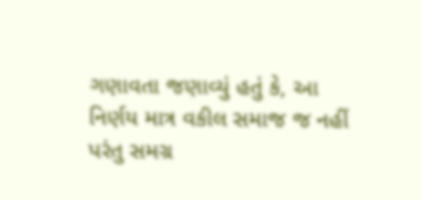ગણાવતા જણાવ્યું હતું કે, આ નિર્ણય માત્ર વકીલ સમાજ જ નહીં પરંતુ સમગ્ર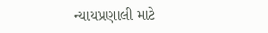ન્યાયપ્રણાલી માટે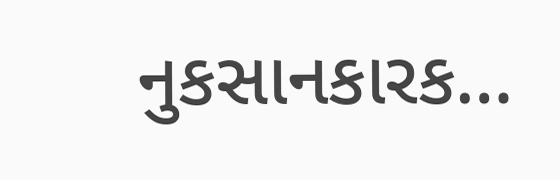નુકસાનકારક…